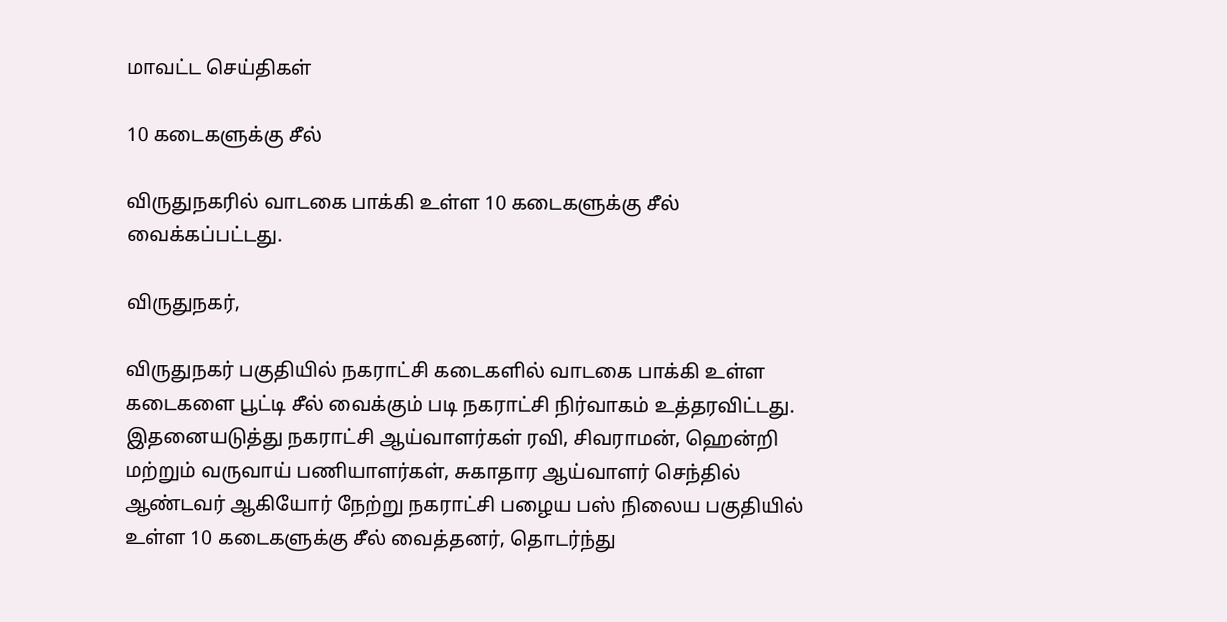மாவட்ட செய்திகள்

10 கடைகளுக்கு சீல்

விருதுநகரில் வாடகை பாக்கி உள்ள 10 கடைகளுக்கு சீல் வைக்கப்பட்டது.

விருதுநகர்,

விருதுநகர் பகுதியில் நகராட்சி கடைகளில் வாடகை பாக்கி உள்ள கடைகளை பூட்டி சீல் வைக்கும் படி நகராட்சி நிர்வாகம் உத்தரவிட்டது. இதனையடுத்து நகராட்சி ஆய்வாளர்கள் ரவி, சிவராமன், ஹென்றி மற்றும் வருவாய் பணியாளர்கள், சுகாதார ஆய்வாளர் செந்தில் ஆண்டவர் ஆகியோர் நேற்று நகராட்சி பழைய பஸ் நிலைய பகுதியில் உள்ள 10 கடைகளுக்கு சீல் வைத்தனர், தொடர்ந்து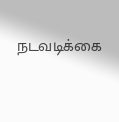நடவடிக்கை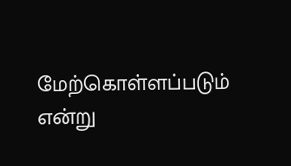மேற்கொள்ளப்படும் என்று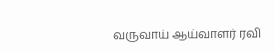வருவாய் ஆய்வாளர் ரவி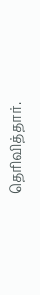தெரிவித்தார்.